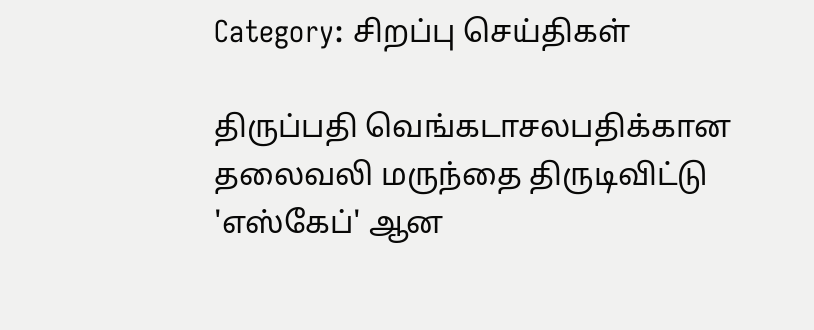Category: சிறப்பு செய்திகள்

திருப்பதி வெங்கடாசலபதிக்கான தலைவலி மருந்தை திருடிவிட்டு 'எஸ்கேப்' ஆன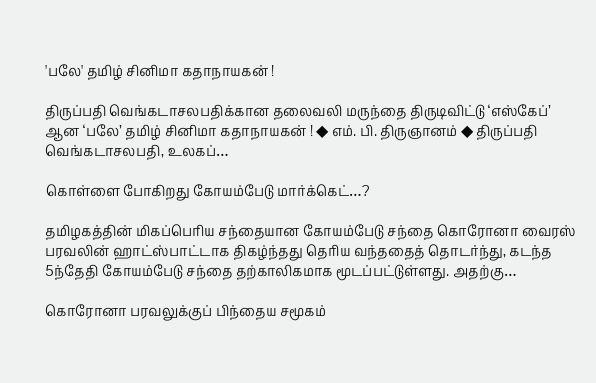'பலே' தமிழ் சினிமா கதாநாயகன் !

திருப்பதி வெங்கடாசலபதிக்கான தலைவலி மருந்தை திருடிவிட்டு ‘எஸ்கேப்’ ஆன ‘பலே’ தமிழ் சினிமா கதாநாயகன் ! ◆ எம். பி. திருஞானம் ◆ திருப்பதி வெங்கடாசலபதி, உலகப்…

கொள்ளை போகிறது கோயம்பேடு மார்க்கெட்…?

தமிழகத்தின் மிகப்பெரிய சந்தையான கோயம்பேடு சந்தை கொரோனா வைரஸ் பரவலின் ஹாட்ஸ்பாட்டாக திகழ்ந்தது தெரிய வந்ததைத் தொடர்ந்து, கடந்த 5ந்தேதி கோயம்பேடு சந்தை தற்காலிகமாக மூடப்பட்டுள்ளது. அதற்கு…

கொரோனா பரவலுக்குப் பிந்தைய சமூகம்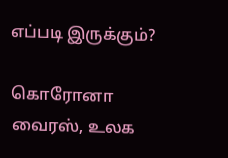எப்படி இருக்கும்?

கொரோனா வைரஸ், உலக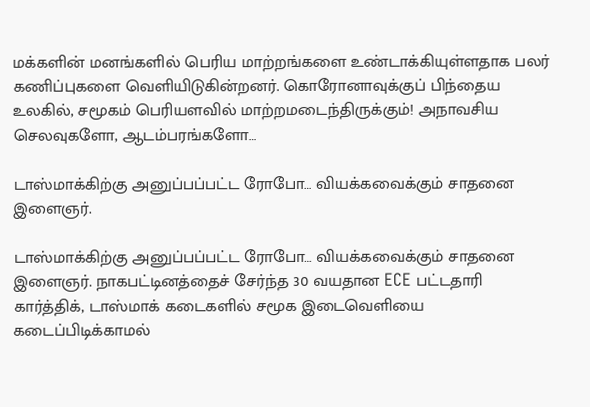மக்களின் மனங்களில் பெரிய மாற்றங்களை உண்டாக்கியுள்ளதாக பலர் கணிப்புகளை வெளியிடுகின்றனர். கொரோனாவுக்குப் பிந்தைய உலகில், சமூகம் பெரியளவில் மாற்றமடைந்திருக்கும்! அநாவசிய செலவுகளோ, ஆடம்பரங்களோ…

டாஸ்மாக்கிற்கு அனுப்பப்பட்ட ரோபோ… வியக்கவைக்கும் சாதனை இளைஞர்.

டாஸ்மாக்கிற்கு அனுப்பப்பட்ட ரோபோ… வியக்கவைக்கும் சாதனை இளைஞர். நாகபட்டினத்தைச் சேர்ந்த 30 வயதான ECE பட்டதாரி கார்த்திக், டாஸ்மாக் கடைகளில் சமூக இடைவெளியை கடைப்பிடிக்காமல்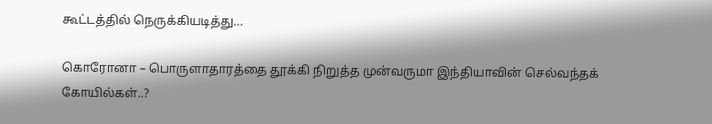கூட்டத்தில் நெருக்கியடித்து…

கொரோனா – பொருளாதாரத்தை தூக்கி நிறுத்த முன்வருமா இந்தியாவின் செல்வந்தக் கோயில்கள்..?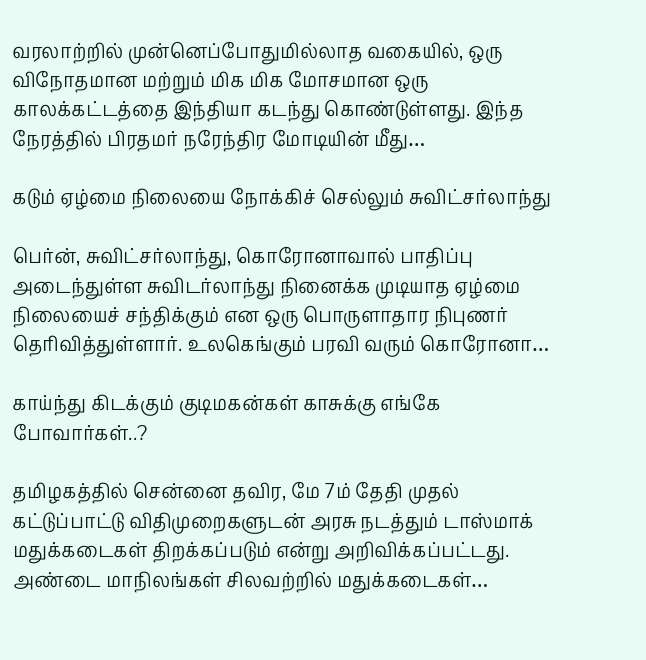வரலாற்றில் முன்னெப்போதுமில்லாத வகையில், ஒரு விநோதமான மற்றும் மிக மிக மோசமான ஒரு காலக்கட்டத்தை இந்தியா கடந்து கொண்டுள்ளது. இந்த நேரத்தில் பிரதமர் நரேந்திர மோடியின் மீது…

கடும் ஏழ்மை நிலையை நோக்கிச் செல்லும் சுவிட்சர்லாந்து

பெர்ன், சுவிட்சர்லாந்து, கொரோனாவால் பாதிப்பு அடைந்துள்ள சுவிடர்லாந்து நினைக்க முடியாத ஏழ்மை நிலையைச் சந்திக்கும் என ஒரு பொருளாதார நிபுணர் தெரிவித்துள்ளார். உலகெங்கும் பரவி வரும் கொரோனா…

காய்ந்து கிடக்கும் குடிமகன்கள் காசுக்கு எங்கே போவார்கள்..?

தமிழகத்தில் சென்னை தவிர, மே 7ம் தேதி முதல் கட்டுப்பாட்டு விதிமுறைகளுடன் அரசு நடத்தும் டாஸ்மாக் மதுக்கடைகள் திறக்கப்படும் என்று அறிவிக்கப்பட்டது. அண்டை மாநிலங்கள் சிலவற்றில் மதுக்கடைகள்…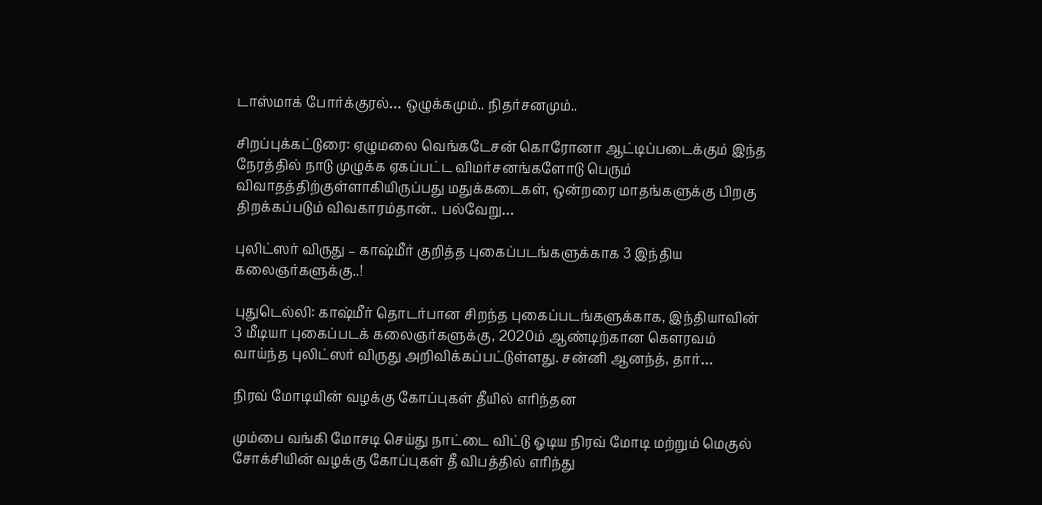டாஸ்மாக் போர்க்குரல்… ஒழுக்கமும்.. நிதர்சனமும்..

சிறப்புக்கட்டுரை: ஏழுமலை வெங்கடேசன் கொரோனா ஆட்டிப்படைக்கும் இந்த நேரத்தில் நாடு முழுக்க ஏகப்பட்ட விமர்சனங்களோடு பெரும் விவாதத்திற்குள்ளாகியிருப்பது மதுக்கடைகள், ஒன்றரை மாதங்களுக்கு பிறகு திறக்கப்படும் விவகாரம்தான்.. பல்வேறு…

புலிட்ஸர் விருது – காஷ்மீர் குறித்த புகைப்படங்களுக்காக 3 இந்திய கலைஞர்களுக்கு..!

புதுடெல்லி: காஷ்மீர் தொடர்பான சிறந்த புகைப்படங்களுக்காக, இந்தியாவின் 3 மீடியா புகைப்படக் கலைஞர்களுக்கு, 2020ம் ஆண்டிற்கான கெளரவம் வாய்ந்த புலிட்ஸர் விருது அறிவிக்கப்பட்டுள்ளது. சன்னி ஆனந்த், தார்…

நிரவ் மோடியின் வழக்கு கோப்புகள் தீயில் எரிந்தன

மும்பை வங்கி மோசடி செய்து நாட்டை விட்டு ஓடிய நிரவ் மோடி மற்றும் மெகுல் சோக்சியின் வழக்கு கோப்புகள் தீ விபத்தில் எரிந்து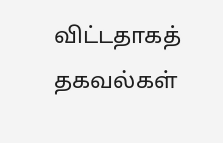விட்டதாகத் தகவல்கள்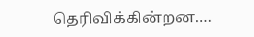தெரிவிக்கின்றன.…